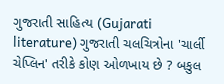ગુજરાતી સાહિત્ય (Gujarati literature) ગુજરાતી ચલચિત્રોના 'ચાર્લી ચેપ્લિન' તરીકે કોણ ઓળખાય છે ? બકુલ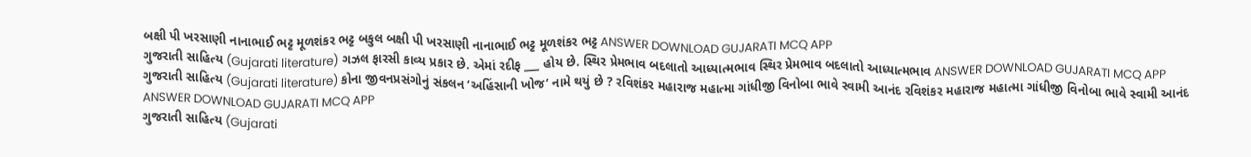બક્ષી પી ખરસાણી નાનાભાઈ ભટ્ટ મૂળશંકર ભટ્ટ બકુલ બક્ષી પી ખરસાણી નાનાભાઈ ભટ્ટ મૂળશંકર ભટ્ટ ANSWER DOWNLOAD GUJARATI MCQ APP
ગુજરાતી સાહિત્ય (Gujarati literature) ગઝલ ફારસી કાવ્ય પ્રકાર છે. એમાં રદીફ ___ હોય છે. સ્થિર પ્રેમભાવ બદલાતો આધ્યાત્મભાવ સ્થિર પ્રેમભાવ બદલાતો આધ્યાત્મભાવ ANSWER DOWNLOAD GUJARATI MCQ APP
ગુજરાતી સાહિત્ય (Gujarati literature) કોના જીવનપ્રસંગોનું સંકલન ‘અહિંસાની ખોજ’ નામે થયું છે ? રવિશંકર મહારાજ મહાત્મા ગાંધીજી વિનોબા ભાવે સ્વામી આનંદ રવિશંકર મહારાજ મહાત્મા ગાંધીજી વિનોબા ભાવે સ્વામી આનંદ ANSWER DOWNLOAD GUJARATI MCQ APP
ગુજરાતી સાહિત્ય (Gujarati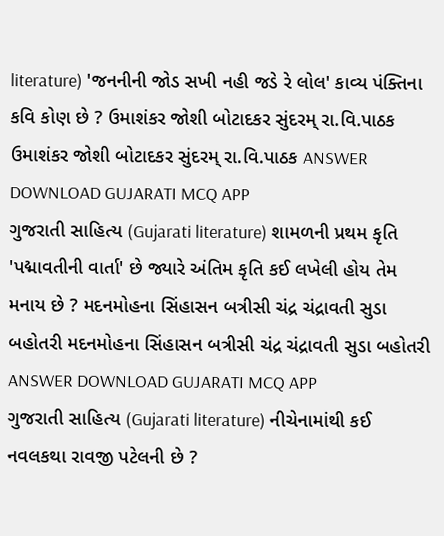literature) 'જનનીની જોડ સખી નહી જડે રે લોલ' કાવ્ય પંક્તિના કવિ કોણ છે ? ઉમાશંકર જોશી બોટાદકર સુંદરમ્ રા.વિ.પાઠક ઉમાશંકર જોશી બોટાદકર સુંદરમ્ રા.વિ.પાઠક ANSWER DOWNLOAD GUJARATI MCQ APP
ગુજરાતી સાહિત્ય (Gujarati literature) શામળની પ્રથમ કૃતિ 'પદ્માવતીની વાર્તા' છે જ્યારે અંતિમ કૃતિ કઈ લખેલી હોય તેમ મનાય છે ? મદનમોહના સિંહાસન બત્રીસી ચંદ્ર ચંદ્રાવતી સુડા બહોતરી મદનમોહના સિંહાસન બત્રીસી ચંદ્ર ચંદ્રાવતી સુડા બહોતરી ANSWER DOWNLOAD GUJARATI MCQ APP
ગુજરાતી સાહિત્ય (Gujarati literature) નીચેનામાંથી કઈ નવલકથા રાવજી પટેલની છે ?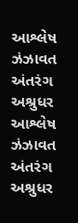આશ્લેષ ઝંઝાવત અંતરંગ અશ્રુધર આશ્લેષ ઝંઝાવત અંતરંગ અશ્રુધર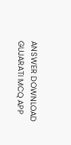ANSWER DOWNLOAD GUJARATI MCQ APP